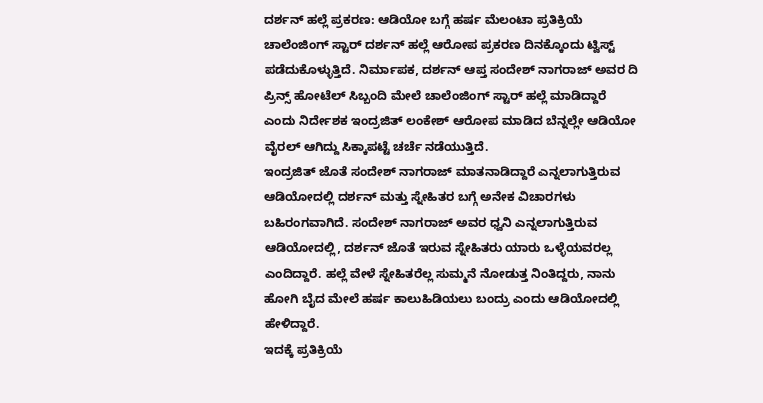ದರ್ಶನ್ ಹಲ್ಲೆ ಪ್ರಕರಣ: ಆಡಿಯೋ ಬಗ್ಗೆ ಹರ್ಷ ಮೆಲಂಟಾ ಪ್ರತಿಕ್ರಿಯೆ
ಚಾಲೆಂಜಿಂಗ್ ಸ್ಟಾರ್ ದರ್ಶನ್ ಹಲ್ಲೆ ಆರೋಪ ಪ್ರಕರಣ ದಿನಕ್ಕೊಂದು ಟ್ವಿಸ್ಟ್ ಪಡೆದುಕೊಳ್ಳುತ್ತಿದೆ. ನಿರ್ಮಾಪಕ, ದರ್ಶನ್ ಆಪ್ತ ಸಂದೇಶ್ ನಾಗರಾಜ್ ಅವರ ದಿ ಪ್ರಿನ್ಸ್ ಹೋಟೆಲ್ ಸಿಬ್ಬಂದಿ ಮೇಲೆ ಚಾಲೆಂಜಿಂಗ್ ಸ್ಟಾರ್ ಹಲ್ಲೆ ಮಾಡಿದ್ದಾರೆ ಎಂದು ನಿರ್ದೇಶಕ ಇಂದ್ರಜಿತ್ ಲಂಕೇಶ್ ಆರೋಪ ಮಾಡಿದ ಬೆನ್ನಲ್ಲೇ ಆಡಿಯೋ ವೈರಲ್ ಆಗಿದ್ದು ಸಿಕ್ಕಾಪಟ್ಟೆ ಚರ್ಚೆ ನಡೆಯುತ್ತಿದೆ.
ಇಂದ್ರಜಿತ್ ಜೊತೆ ಸಂದೇಶ್ ನಾಗರಾಜ್ ಮಾತನಾಡಿದ್ದಾರೆ ಎನ್ನಲಾಗುತ್ತಿರುವ ಆಡಿಯೋದಲ್ಲಿ ದರ್ಶನ್ ಮತ್ತು ಸ್ನೇಹಿತರ ಬಗ್ಗೆ ಅನೇಕ ವಿಚಾರಗಳು ಬಹಿರಂಗವಾಗಿದೆ. ಸಂದೇಶ್ ನಾಗರಾಜ್ ಅವರ ಧ್ವನಿ ಎನ್ನಲಾಗುತ್ತಿರುವ ಆಡಿಯೋದಲ್ಲಿ, ದರ್ಶನ್ ಜೊತೆ ಇರುವ ಸ್ನೇಹಿತರು ಯಾರು ಒಳ್ಳೆಯವರಲ್ಲ ಎಂದಿದ್ದಾರೆ. ಹಲ್ಲೆ ವೇಳೆ ಸ್ನೇಹಿತರೆಲ್ಲ ಸುಮ್ಮನೆ ನೋಡುತ್ತ ನಿಂತಿದ್ದರು, ನಾನು ಹೋಗಿ ಬೈದ ಮೇಲೆ ಹರ್ಷ ಕಾಲುಹಿಡಿಯಲು ಬಂದ್ರು ಎಂದು ಆಡಿಯೋದಲ್ಲಿ ಹೇಳಿದ್ದಾರೆ.
ಇದಕ್ಕೆ ಪ್ರತಿಕ್ರಿಯೆ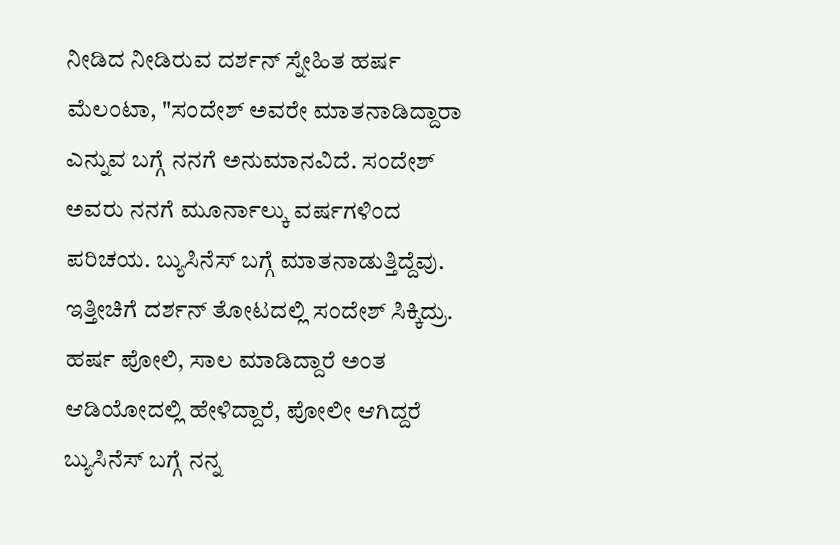ನೀಡಿದ ನೀಡಿರುವ ದರ್ಶನ್ ಸ್ನೇಹಿತ ಹರ್ಷ ಮೆಲಂಟಾ, "ಸಂದೇಶ್ ಅವರೇ ಮಾತನಾಡಿದ್ದಾರಾ ಎನ್ನುವ ಬಗ್ಗೆ ನನಗೆ ಅನುಮಾನವಿದೆ. ಸಂದೇಶ್ ಅವರು ನನಗೆ ಮೂರ್ನಾಲ್ಕು ವರ್ಷಗಳಿಂದ ಪರಿಚಯ. ಬ್ಯುಸಿನೆಸ್ ಬಗ್ಗೆ ಮಾತನಾಡುತ್ತಿದ್ದೆವು. ಇತ್ತೀಚಿಗೆ ದರ್ಶನ್ ತೋಟದಲ್ಲಿ ಸಂದೇಶ್ ಸಿಕ್ಕಿದ್ರು. ಹರ್ಷ ಪೋಲಿ, ಸಾಲ ಮಾಡಿದ್ದಾರೆ ಅಂತ ಆಡಿಯೋದಲ್ಲಿ ಹೇಳಿದ್ದಾರೆ, ಪೋಲೀ ಆಗಿದ್ದರೆ ಬ್ಯುಸಿನೆಸ್ ಬಗ್ಗೆ ನನ್ನ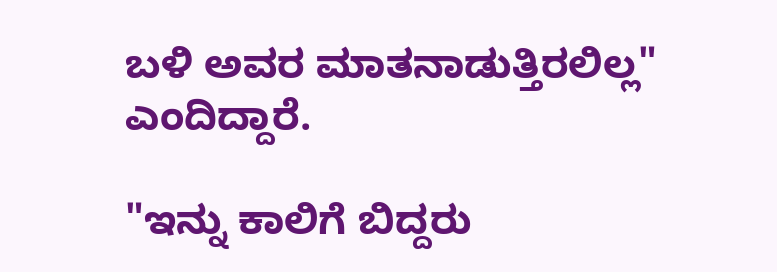ಬಳಿ ಅವರ ಮಾತನಾಡುತ್ತಿರಲಿಲ್ಲ" ಎಂದಿದ್ದಾರೆ.

"ಇನ್ನು ಕಾಲಿಗೆ ಬಿದ್ದರು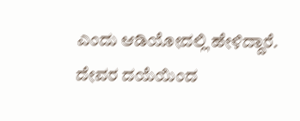ಎಂದು ಆಡಿಯೋದಲ್ಲಿ ಹೇಳಿದ್ದಾರೆ. ದೇವರ ದಯೆಯಿಂದ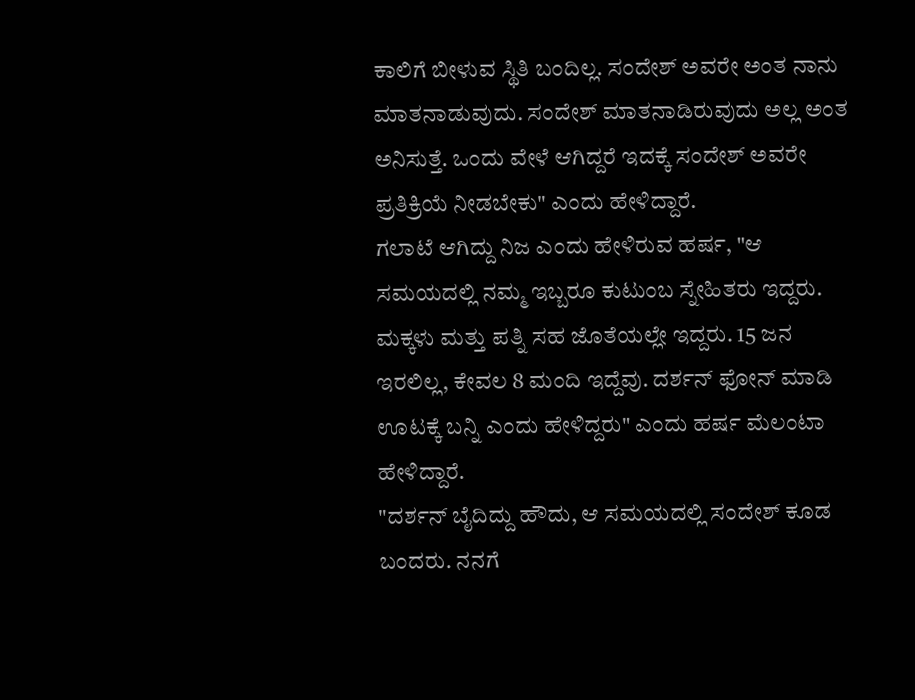ಕಾಲಿಗೆ ಬೀಳುವ ಸ್ಥಿತಿ ಬಂದಿಲ್ಲ. ಸಂದೇಶ್ ಅವರೇ ಅಂತ ನಾನು ಮಾತನಾಡುವುದು. ಸಂದೇಶ್ ಮಾತನಾಡಿರುವುದು ಅಲ್ಲ ಅಂತ ಅನಿಸುತ್ತೆ. ಒಂದು ವೇಳೆ ಆಗಿದ್ದರೆ ಇದಕ್ಕೆ ಸಂದೇಶ್ ಅವರೇ ಪ್ರತಿಕ್ರಿಯೆ ನೀಡಬೇಕು" ಎಂದು ಹೇಳಿದ್ದಾರೆ.
ಗಲಾಟೆ ಆಗಿದ್ದು ನಿಜ ಎಂದು ಹೇಳಿರುವ ಹರ್ಷ, "ಆ ಸಮಯದಲ್ಲಿ ನಮ್ಮ ಇಬ್ಬರೂ ಕುಟುಂಬ ಸ್ನೇಹಿತರು ಇದ್ದರು. ಮಕ್ಕಳು ಮತ್ತು ಪತ್ನಿ ಸಹ ಜೊತೆಯಲ್ಲೇ ಇದ್ದರು. 15 ಜನ ಇರಲಿಲ್ಲ, ಕೇವಲ 8 ಮಂದಿ ಇದ್ದೆವು. ದರ್ಶನ್ ಫೋನ್ ಮಾಡಿ ಊಟಕ್ಕೆ ಬನ್ನಿ ಎಂದು ಹೇಳಿದ್ದರು" ಎಂದು ಹರ್ಷ ಮೆಲಂಟಾ ಹೇಳಿದ್ದಾರೆ.
"ದರ್ಶನ್ ಬೈದಿದ್ದು ಹೌದು, ಆ ಸಮಯದಲ್ಲಿ ಸಂದೇಶ್ ಕೂಡ ಬಂದರು. ನನಗೆ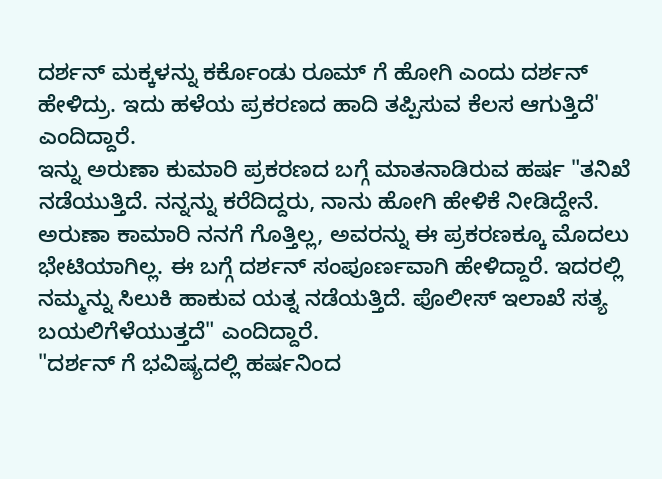ದರ್ಶನ್ ಮಕ್ಕಳನ್ನು ಕರ್ಕೊಂಡು ರೂಮ್ ಗೆ ಹೋಗಿ ಎಂದು ದರ್ಶನ್ ಹೇಳಿದ್ರು. ಇದು ಹಳೆಯ ಪ್ರಕರಣದ ಹಾದಿ ತಪ್ಪಿಸುವ ಕೆಲಸ ಆಗುತ್ತಿದೆ' ಎಂದಿದ್ದಾರೆ.
ಇನ್ನು ಅರುಣಾ ಕುಮಾರಿ ಪ್ರಕರಣದ ಬಗ್ಗೆ ಮಾತನಾಡಿರುವ ಹರ್ಷ "ತನಿಖೆ ನಡೆಯುತ್ತಿದೆ. ನನ್ನನ್ನು ಕರೆದಿದ್ದರು, ನಾನು ಹೋಗಿ ಹೇಳಿಕೆ ನೀಡಿದ್ದೇನೆ. ಅರುಣಾ ಕಾಮಾರಿ ನನಗೆ ಗೊತ್ತಿಲ್ಲ, ಅವರನ್ನು ಈ ಪ್ರಕರಣಕ್ಕೂ ಮೊದಲು ಭೇಟಿಯಾಗಿಲ್ಲ. ಈ ಬಗ್ಗೆ ದರ್ಶನ್ ಸಂಪೂರ್ಣವಾಗಿ ಹೇಳಿದ್ದಾರೆ. ಇದರಲ್ಲಿ ನಮ್ಮನ್ನು ಸಿಲುಕಿ ಹಾಕುವ ಯತ್ನ ನಡೆಯತ್ತಿದೆ. ಪೊಲೀಸ್ ಇಲಾಖೆ ಸತ್ಯ ಬಯಲಿಗೆಳೆಯುತ್ತದೆ" ಎಂದಿದ್ದಾರೆ.
"ದರ್ಶನ್ ಗೆ ಭವಿಷ್ಯದಲ್ಲಿ ಹರ್ಷನಿಂದ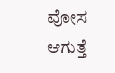ವೋಸ ಆಗುತ್ತೆ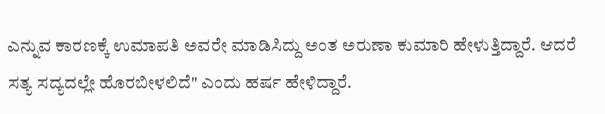ಎನ್ನುವ ಕಾರಣಕ್ಕೆ ಉಮಾಪತಿ ಅವರೇ ಮಾಡಿಸಿದ್ದು ಅಂತ ಅರುಣಾ ಕುಮಾರಿ ಹೇಳುತ್ತಿದ್ದಾರೆ. ಆದರೆ ಸತ್ಯ ಸದ್ಯದಲ್ಲೇ ಹೊರಬೀಳಲಿದೆ" ಎಂದು ಹರ್ಷ ಹೇಳಿದ್ದಾರೆ.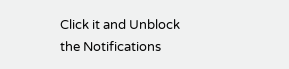Click it and Unblock the Notifications